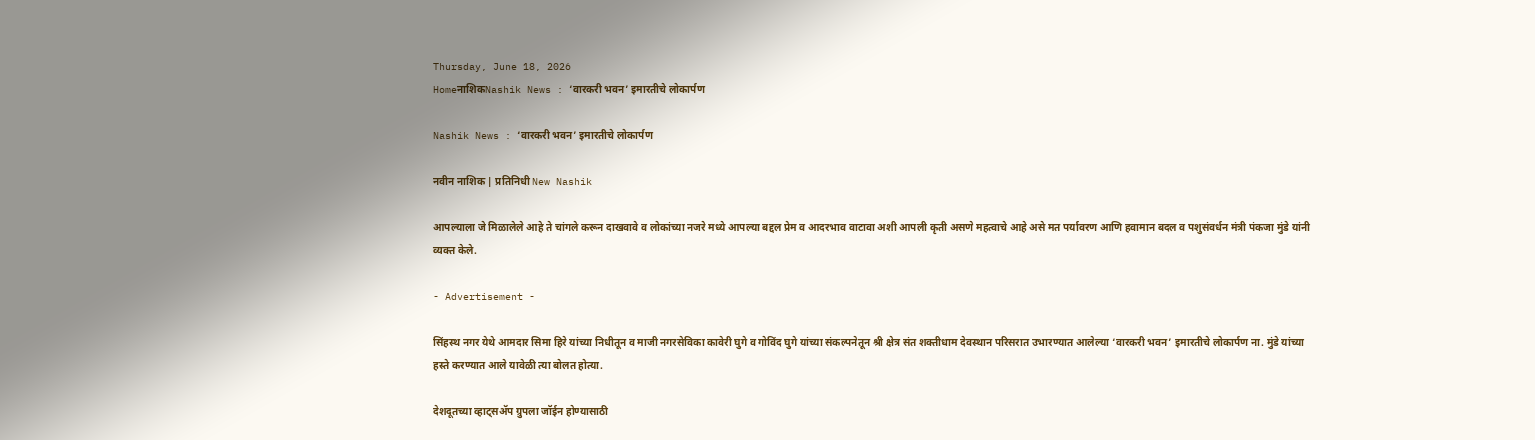Thursday, June 18, 2026
HomeनाशिकNashik News : ‘वारकरी भवन’ इमारतीचे लोकार्पण

Nashik News : ‘वारकरी भवन’ इमारतीचे लोकार्पण

नवीन नाशिक | प्रतिनिधी New Nashik

आपल्याला जे मिळालेले आहे ते चांगले करून दाखवावे व लोकांच्या नजरे मध्ये आपल्या बद्दल प्रेम व आदरभाव वाटावा अशी आपली कृती असणे महत्वाचे आहे असे मत पर्यावरण आणि हवामान बदल व पशुसंवर्धन मंत्री पंकजा मुंडे यांनी व्यक्त केले.

- Advertisement -

सिंहस्थ नगर येथे आमदार सिमा हिरे यांच्या निधीतून व माजी नगरसेविका कावेरी घुगे व गोविंद घुगे यांच्या संकल्पनेतून श्री क्षेत्र संत शक्तीधाम देवस्थान परिसरात उभारण्यात आलेल्या ‘वारकरी भवन’ इमारतीचे लोकार्पण ना. मुंडे यांच्या हस्ते करण्यात आले यावेळी त्या बोलत होत्या.

देशदूतच्या व्हाट्सॲप ग्रुपला जॉईन होण्यासाठी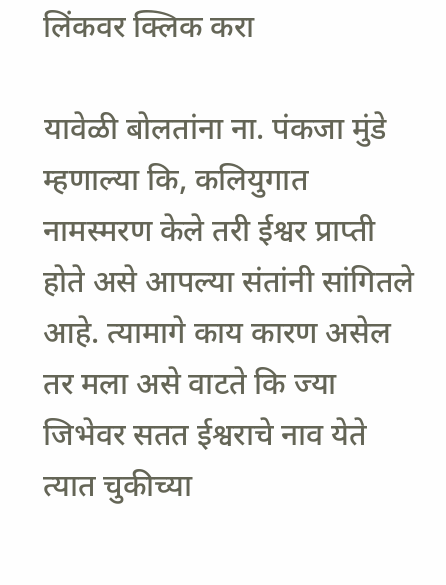लिंकवर क्लिक करा

यावेळी बोलतांना ना. पंकजा मुंडे म्हणाल्या कि, कलियुगात नामस्मरण केले तरी ईश्वर प्राप्ती होते असे आपल्या संतांनी सांगितले आहे. त्यामागे काय कारण असेल तर मला असे वाटते कि ज्या जिभेवर सतत ईश्वराचे नाव येते त्यात चुकीच्या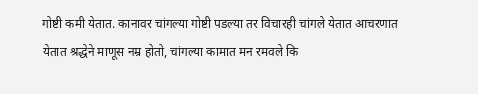गोष्टी कमी येतात. कानावर चांगल्या गोष्टी पडल्या तर विचारही चांगले येतात आचरणात येतात श्रद्धेने माणूस नम्र होतो, चांगल्या कामात मन रमवले कि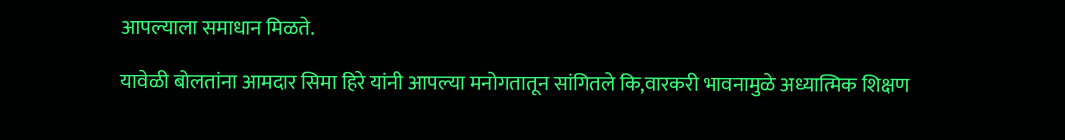आपल्याला समाधान मिळते.

यावेळी बोलतांना आमदार सिमा हिरे यांनी आपल्या मनोगतातून सांगितले कि,वारकरी भावनामुळे अध्यात्मिक शिक्षण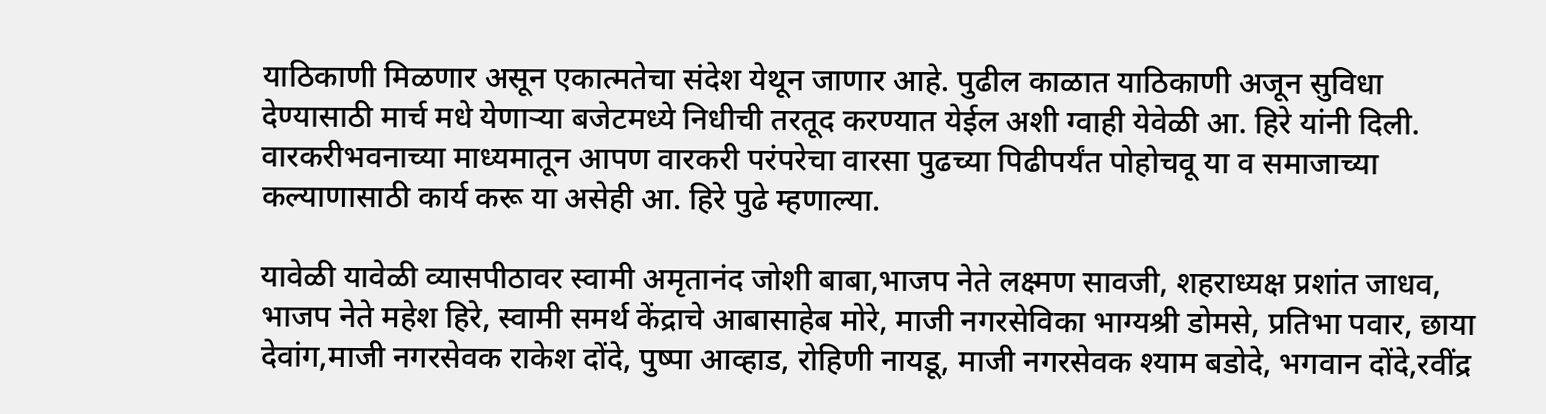याठिकाणी मिळणार असून एकात्मतेचा संदेश येथून जाणार आहे. पुढील काळात याठिकाणी अजून सुविधा देण्यासाठी मार्च मधे येणार्‍या बजेटमध्ये निधीची तरतूद करण्यात येईल अशी ग्वाही येवेळी आ. हिरे यांनी दिली. वारकरीभवनाच्या माध्यमातून आपण वारकरी परंपरेचा वारसा पुढच्या पिढीपर्यंत पोहोचवू या व समाजाच्या कल्याणासाठी कार्य करू या असेही आ. हिरे पुढे म्हणाल्या.

यावेळी यावेळी व्यासपीठावर स्वामी अमृतानंद जोशी बाबा,भाजप नेते लक्ष्मण सावजी, शहराध्यक्ष प्रशांत जाधव, भाजप नेते महेश हिरे, स्वामी समर्थ केंद्राचे आबासाहेब मोरे, माजी नगरसेविका भाग्यश्री डोमसे, प्रतिभा पवार, छाया देवांग,माजी नगरसेवक राकेश दोंदे, पुष्पा आव्हाड, रोहिणी नायडू, माजी नगरसेवक श्याम बडोदे, भगवान दोंदे,रवींद्र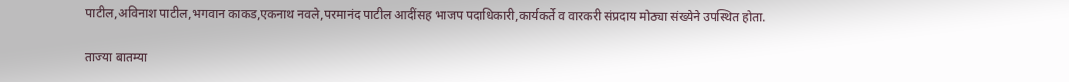पाटील,अविनाश पाटील,भगवान काकड,एकनाथ नवले,परमानंद पाटील आदींसह भाजप पदाधिकारी,कार्यकर्ते व वारकरी संप्रदाय मोठ्या संख्येने उपस्थित होता.

ताज्या बातम्या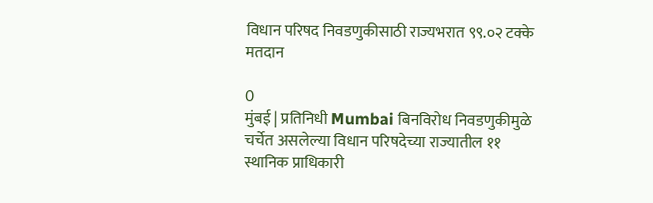विधान परिषद निवडणुकीसाठी राज्यभरात ९९.०२ टक्के मतदान

0
मुंबई | प्रतिनिधी Mumbai बिनविरोध निवडणुकीमुळे चर्चेत असलेल्या विधान परिषदेच्या राज्यातील ११ स्थानिक प्राधिकारी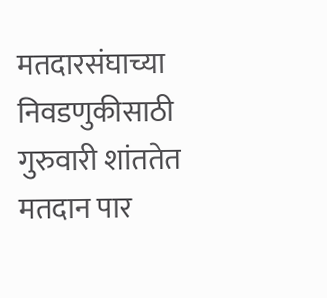मतदारसंघाच्या निवडणुकीसाठी गुरुवारी शांततेत मतदान पार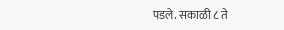पडले. सकाळी ८ ते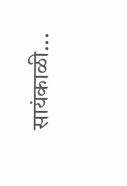सायंकाळी...